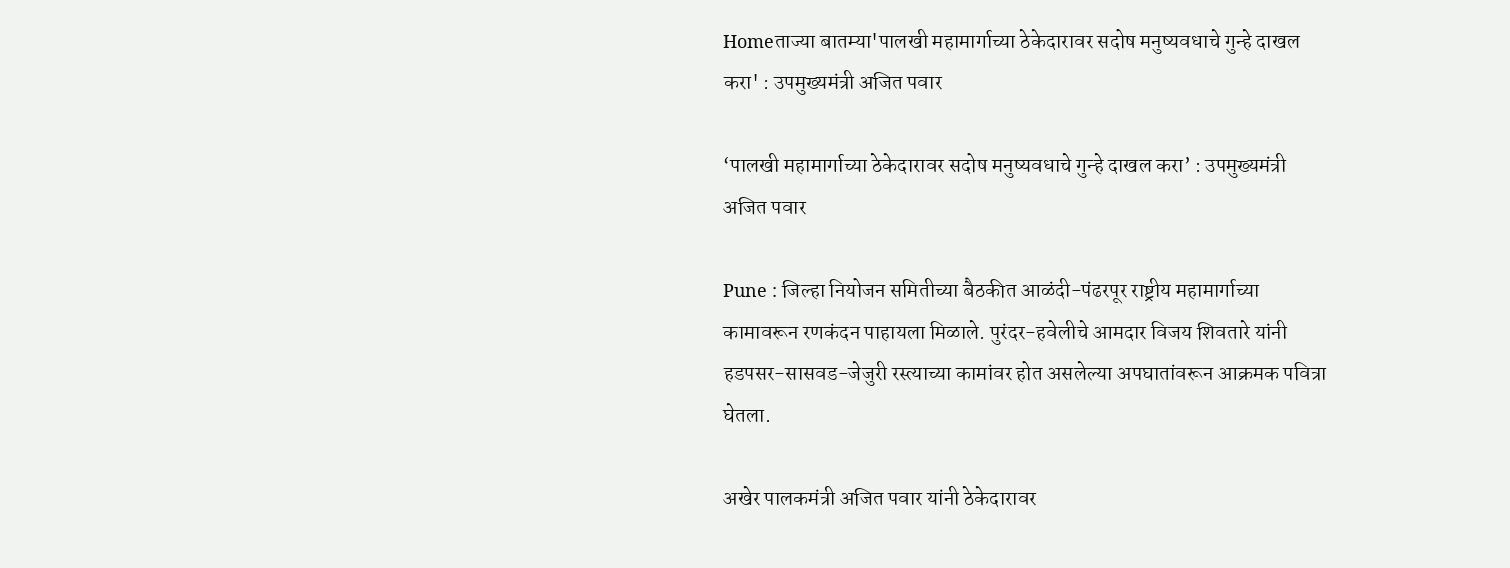Homeताज्या बातम्या'पालखी महामार्गाच्या ठेकेदारावर सदोष मनुष्यवधाचे गुन्हे दाखल करा' : उपमुख्यमंत्री अजित पवार

‘पालखी महामार्गाच्या ठेकेदारावर सदोष मनुष्यवधाचे गुन्हे दाखल करा’ : उपमुख्यमंत्री अजित पवार

Pune : जिल्हा नियोजन समितीच्या बैठकीत आळंदी-पंढरपूर राष्ट्रीय महामार्गाच्या कामावरून रणकंदन पाहायला मिळाले. पुरंदर-हवेलीचे आमदार विजय शिवतारे यांनी हडपसर-सासवड-जेजुरी रस्त्याच्या कामांवर होत असलेल्या अपघातांवरून आक्रमक पवित्रा घेतला.

अखेर पालकमंत्री अजित पवार यांनी ठेकेदारावर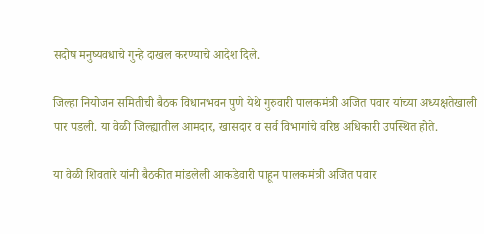सदोष मनुष्यवधाचे गुन्हे दाखल करण्याचे आदेश दिले.

जिल्हा नियोजन समितीची बैठक विधानभवन पुणे येथे गुरुवारी पालकमंत्री अजित पवार यांच्या अध्यक्षतेखाली पार पडली. या वेळी जिल्ह्यातील आमदार, खासदार व सर्व विभागांचे वरिष्ठ अधिकारी उपस्थित होते.

या वेळी शिवतारे यांनी बैठकीत मांडलेली आकडेवारी पाहून पालकमंत्री अजित पवार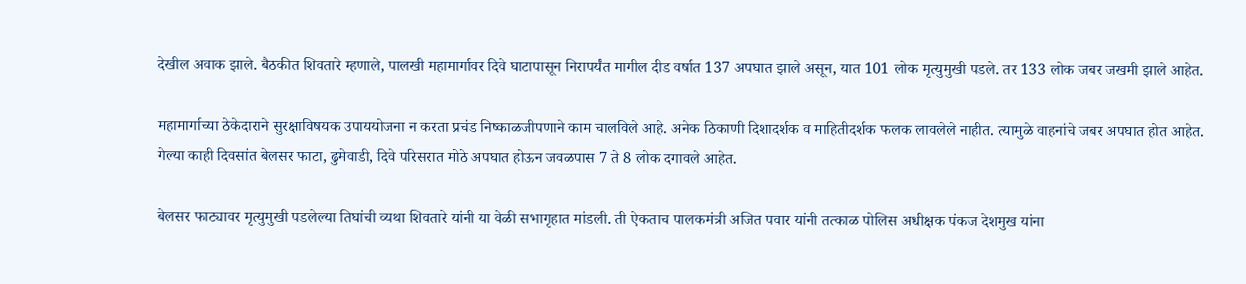देखील अवाक झाले. बैठकीत शिवतारे म्हणाले, पालखी महामार्गावर दिवे घाटापासून निरापर्यंत मागील दीड वर्षात 137 अपघात झाले असून, यात 101 लोक मृत्युमुखी पडले. तर 133 लोक जबर जखमी झाले आहेत.

महामार्गाच्या ठेकेदाराने सुरक्षाविषयक उपाययोजना न करता प्रचंड निष्काळजीपणाने काम चालविले आहे. अनेक ठिकाणी दिशादर्शक व माहितीदर्शक फलक लावलेले नाहीत. त्यामुळे वाहनांचे जबर अपघात होत आहेत. गेल्या काही दिवसांत बेलसर फाटा, ढुमेवाडी, दिवे परिसरात मोठे अपघात होऊन जवळपास 7 ते 8 लोक दगावले आहेत.

बेलसर फाट्यावर मृत्युमुखी पडलेल्या तिघांची व्यथा शिवतारे यांनी या वेळी सभागृहात मांडली. ती ऐकताच पालकमंत्री अजित पवार यांनी तत्काळ पोलिस अधीक्षक पंकज देशमुख यांना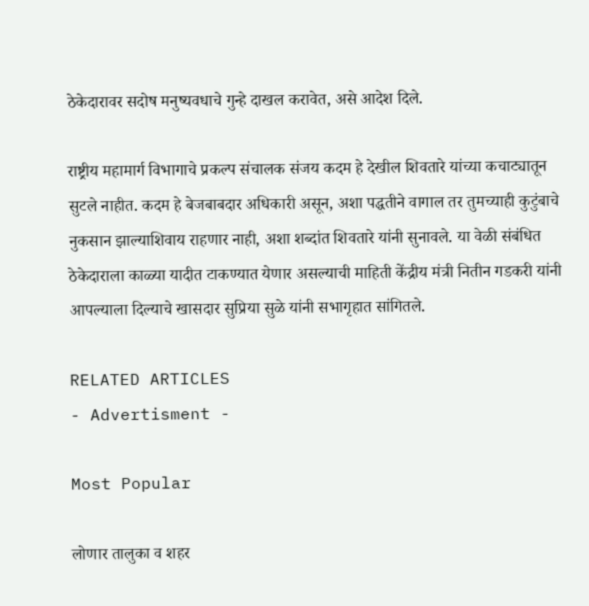ठेकेदारावर सदोष मनुष्यवधाचे गुन्हे दाखल करावेत, असे आदेश दिले.

राष्ट्रीय महामार्ग विभागाचे प्रकल्प संचालक संजय कदम हे देखील शिवतारे यांच्या कचाट्यातून सुटले नाहीत. कदम हे बेजबाबदार अधिकारी असून, अशा पद्धतीने वागाल तर तुमच्याही कुटुंबाचे नुकसान झाल्याशिवाय राहणार नाही, अशा शब्दांत शिवतारे यांनी सुनावले. या वेळी संबंधित ठेकेदाराला काळ्या यादीत टाकण्यात येणार असल्याची माहिती केंद्रीय मंत्री नितीन गडकरी यांनी आपल्याला दिल्याचे खासदार सुप्रिया सुळे यांनी सभागृहात सांगितले.

RELATED ARTICLES
- Advertisment -

Most Popular

लोणार तालुका व शहर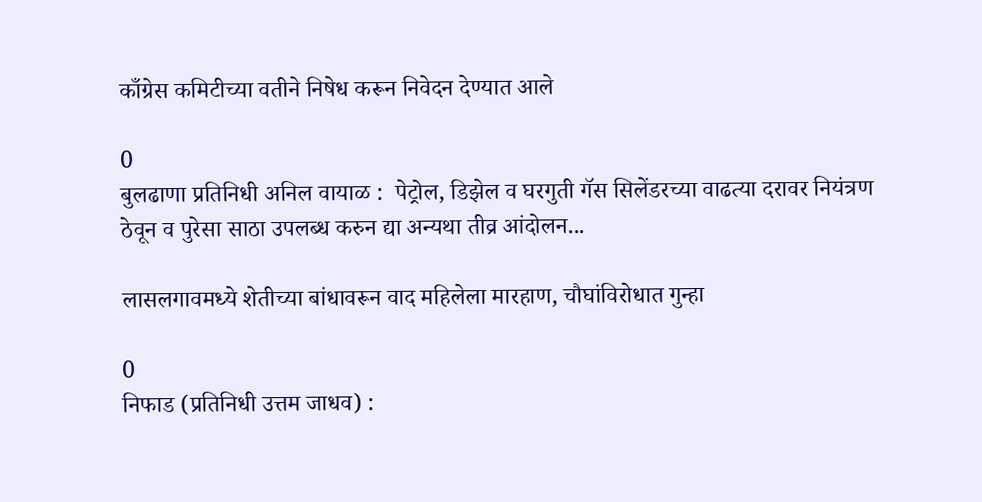काँग्रेस कमिटीच्या वतीने निषेध करून निवेदन देण्यात आले

0
बुलढाणा प्रतिनिधी अनिल वायाळ :  पेट्रोल, डिझेल व घरगुती गॅस सिलेंडरच्या वाढत्या दरावर नियंत्रण ठेवून व पुरेसा साठा उपलब्ध करुन द्या अन्यथा तीव्र आंदोलन...

लासलगावमध्ये शेतीच्या बांधावरून वाद महिलेला मारहाण, चौघांविरोधात गुन्हा

0
निफाड (प्रतिनिधी उत्तम जाधव) :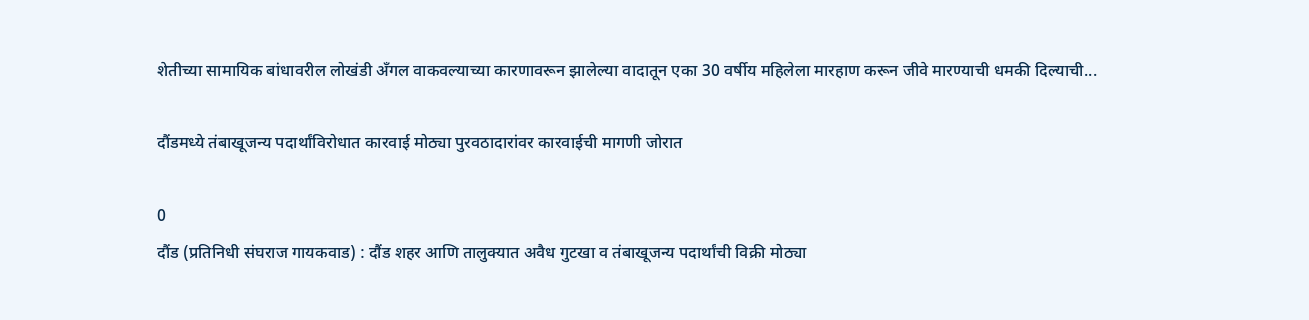शेतीच्या सामायिक बांधावरील लोखंडी अँगल वाकवल्याच्या कारणावरून झालेल्या वादातून एका 30 वर्षीय महिलेला मारहाण करून जीवे मारण्याची धमकी दिल्याची...

दौंडमध्ये तंबाखूजन्य पदार्थांविरोधात कारवाई मोठ्या पुरवठादारांवर कारवाईची मागणी जोरात

0
दौंड (प्रतिनिधी संघराज गायकवाड) : दौंड शहर आणि तालुक्यात अवैध गुटखा व तंबाखूजन्य पदार्थांची विक्री मोठ्या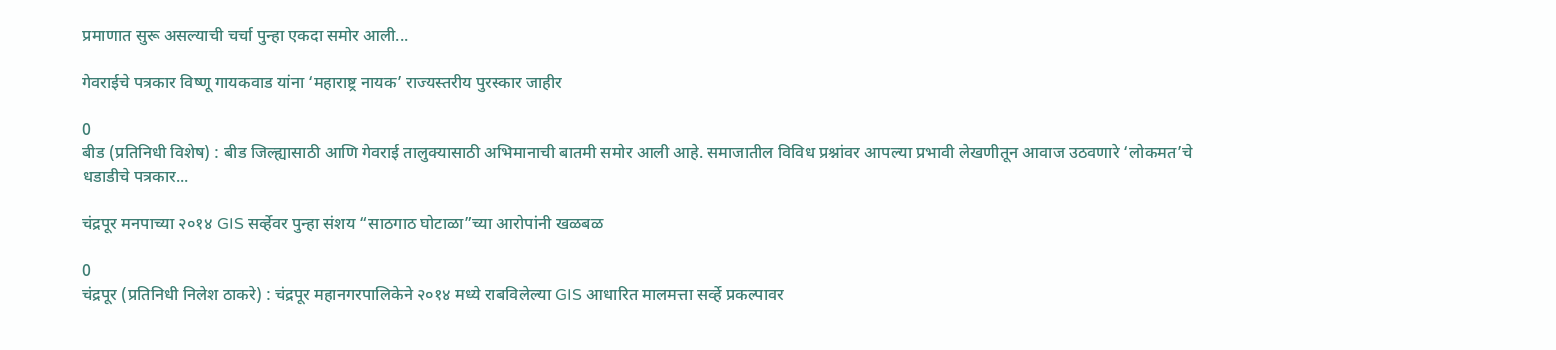प्रमाणात सुरू असल्याची चर्चा पुन्हा एकदा समोर आली...

गेवराईचे पत्रकार विष्णू गायकवाड यांना ‘महाराष्ट्र नायक’ राज्यस्तरीय पुरस्कार जाहीर

0
बीड (प्रतिनिधी विशेष) : बीड जिल्ह्यासाठी आणि गेवराई तालुक्यासाठी अभिमानाची बातमी समोर आली आहे. समाजातील विविध प्रश्नांवर आपल्या प्रभावी लेखणीतून आवाज उठवणारे ‘लोकमत’चे धडाडीचे पत्रकार...

चंद्रपूर मनपाच्या २०१४ GIS सर्व्हेवर पुन्हा संशय “साठगाठ घोटाळा”च्या आरोपांनी खळबळ

0
चंद्रपूर (प्रतिनिधी निलेश ठाकरे) : चंद्रपूर महानगरपालिकेने २०१४ मध्ये राबविलेल्या GIS आधारित मालमत्ता सर्व्हे प्रकल्पावर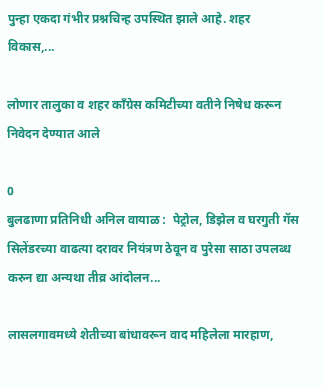पुन्हा एकदा गंभीर प्रश्नचिन्ह उपस्थित झाले आहे. शहर विकास,...

लोणार तालुका व शहर काँग्रेस कमिटीच्या वतीने निषेध करून निवेदन देण्यात आले

0
बुलढाणा प्रतिनिधी अनिल वायाळ :  पेट्रोल, डिझेल व घरगुती गॅस सिलेंडरच्या वाढत्या दरावर नियंत्रण ठेवून व पुरेसा साठा उपलब्ध करुन द्या अन्यथा तीव्र आंदोलन...

लासलगावमध्ये शेतीच्या बांधावरून वाद महिलेला मारहाण,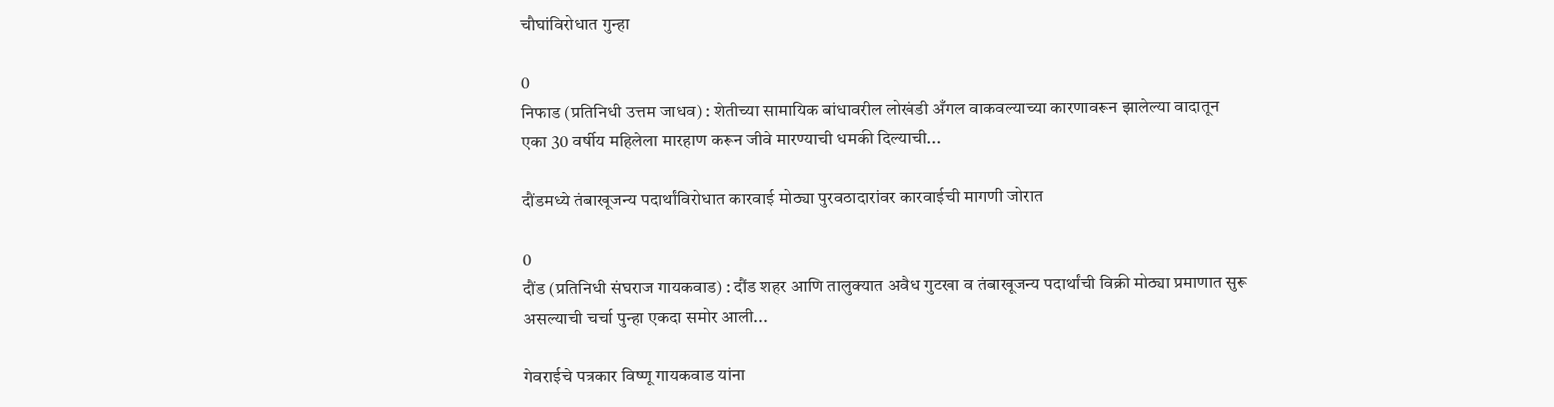चौघांविरोधात गुन्हा

0
निफाड (प्रतिनिधी उत्तम जाधव) : शेतीच्या सामायिक बांधावरील लोखंडी अँगल वाकवल्याच्या कारणावरून झालेल्या वादातून एका 30 वर्षीय महिलेला मारहाण करून जीवे मारण्याची धमकी दिल्याची...

दौंडमध्ये तंबाखूजन्य पदार्थांविरोधात कारवाई मोठ्या पुरवठादारांवर कारवाईची मागणी जोरात

0
दौंड (प्रतिनिधी संघराज गायकवाड) : दौंड शहर आणि तालुक्यात अवैध गुटखा व तंबाखूजन्य पदार्थांची विक्री मोठ्या प्रमाणात सुरू असल्याची चर्चा पुन्हा एकदा समोर आली...

गेवराईचे पत्रकार विष्णू गायकवाड यांना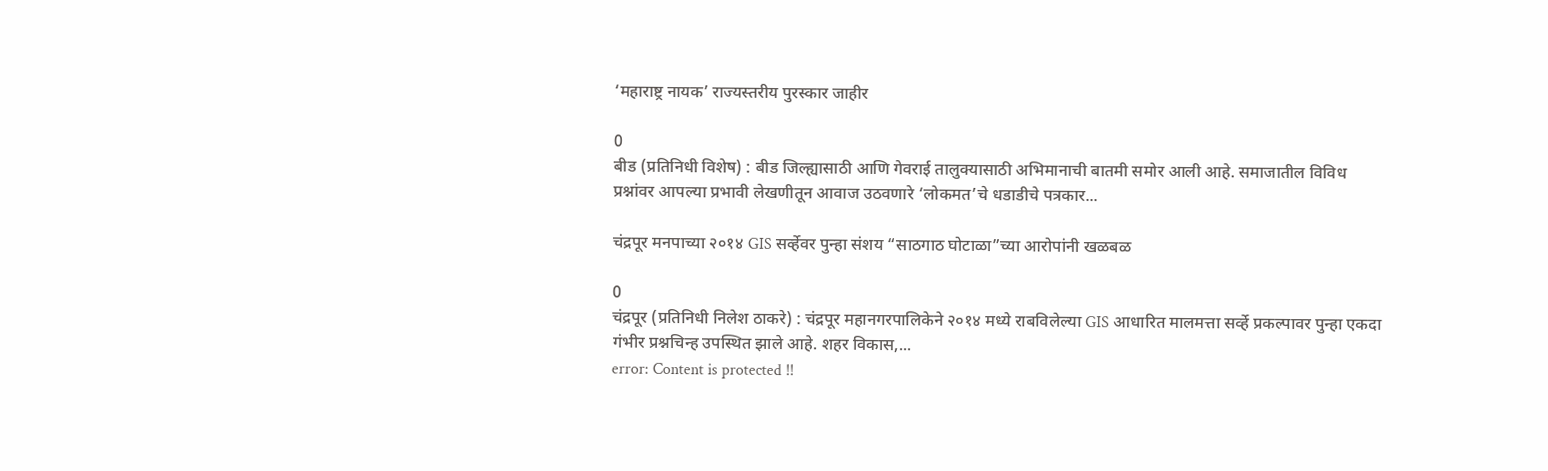‘महाराष्ट्र नायक’ राज्यस्तरीय पुरस्कार जाहीर

0
बीड (प्रतिनिधी विशेष) : बीड जिल्ह्यासाठी आणि गेवराई तालुक्यासाठी अभिमानाची बातमी समोर आली आहे. समाजातील विविध प्रश्नांवर आपल्या प्रभावी लेखणीतून आवाज उठवणारे ‘लोकमत’चे धडाडीचे पत्रकार...

चंद्रपूर मनपाच्या २०१४ GIS सर्व्हेवर पुन्हा संशय “साठगाठ घोटाळा”च्या आरोपांनी खळबळ

0
चंद्रपूर (प्रतिनिधी निलेश ठाकरे) : चंद्रपूर महानगरपालिकेने २०१४ मध्ये राबविलेल्या GIS आधारित मालमत्ता सर्व्हे प्रकल्पावर पुन्हा एकदा गंभीर प्रश्नचिन्ह उपस्थित झाले आहे. शहर विकास,...
error: Content is protected !!